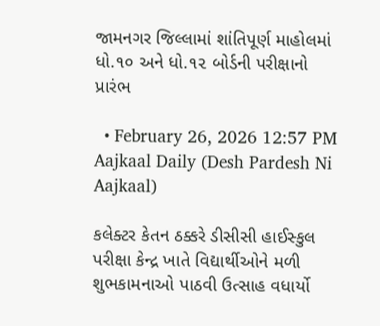જામનગર જિલ્લામાં શાંતિપૂર્ણ માહોલમાં ધો.૧૦ અને ધો.૧૨ બોર્ડની પરીક્ષાનો પ્રારંભ

  • February 26, 2026 12:57 PM
Aajkaal Daily (Desh Pardesh Ni Aajkaal)

કલેક્ટર કેતન ઠક્કરે ડીસીસી હાઈસ્કુલ પરીક્ષા કેન્દ્ર ખાતે વિદ્યાર્થીઓને મળી શુભકામનાઓ પાઠવી ઉત્સાહ વધાર્યો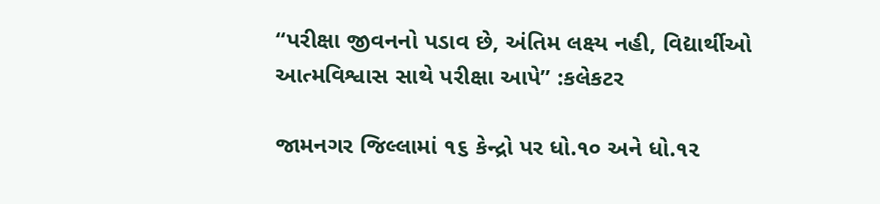“પરીક્ષા જીવનનો પડાવ છે, અંતિમ લક્ષ્ય નહી, વિદ્યાર્થીઓ આત્મવિશ્વાસ સાથે પરીક્ષા આપે” :કલેકટર

જામનગર જિલ્લામાં ૧૬ કેન્દ્રો પર ધો.૧૦ અને ધો.૧૨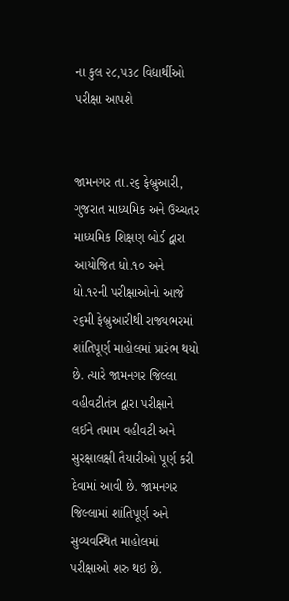ના કુલ ૨૮,૫૩૮ વિદ્યાર્થીઓ પરીક્ષા આપશે


જામનગર તા.૨૬ ફેબ્રુઆરી, ગુજરાત માધ્યમિક અને ઉચ્ચતર માધ્યમિક શિક્ષણ બોર્ડ દ્વારા આયોજિત ધો.૧૦ અને ધો.૧૨ની પરીક્ષાઓનો આજે ૨૬મી ફેબ્રુઆરીથી રાજ્યભરમાં શાંતિપૂર્ણ માહોલમાં પ્રારંભ થયો છે. ત્યારે જામનગર જિલ્લા વહીવટીતંત્ર દ્વારા પરીક્ષાને લઈને તમામ વહીવટી અને સુરક્ષાલક્ષી તૈયારીઓ પૂર્ણ કરી દેવામાં આવી છે. જામનગર જિલ્લામાં શાંતિપૂર્ણ અને સુવ્યવસ્થિત માહોલમાં પરીક્ષાઓ શરુ થઇ છે.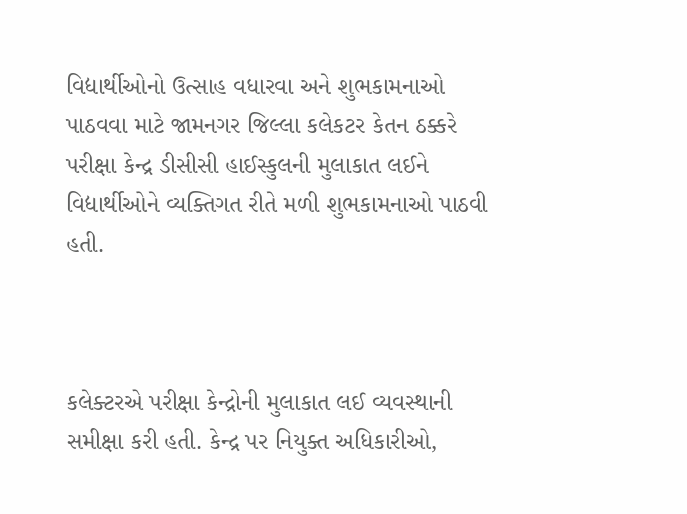વિદ્યાર્થીઓનો ઉત્સાહ વધારવા અને શુભકામનાઓ પાઠવવા માટે જામનગર જિલ્લા કલેકટર કેતન ઠક્કરે પરીક્ષા કેન્દ્ર ડીસીસી હાઈસ્કુલની મુલાકાત લઈને વિદ્યાર્થીઓને વ્યક્તિગત રીતે મળી શુભકામનાઓ પાઠવી હતી.



કલેક્ટરએ પરીક્ષા કેન્દ્રોની મુલાકાત લઈ વ્યવસ્થાની સમીક્ષા કરી હતી. કેન્દ્ર પર નિયુક્ત અધિકારીઓ,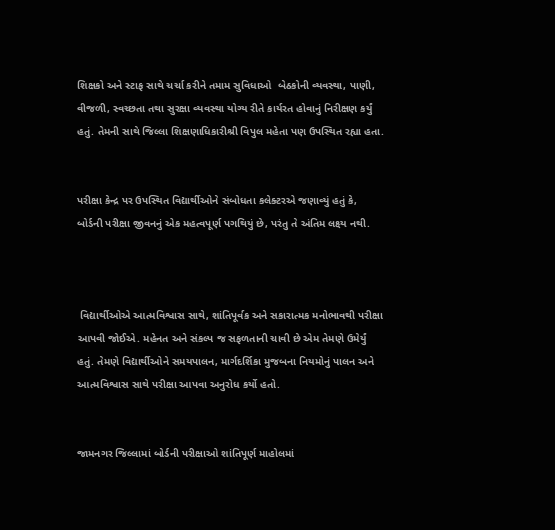શિક્ષકો અને સ્ટાફ સાથે ચર્ચા કરીને તમામ સુવિધાઓ  બેઠકોની વ્યવસ્થા, પાણી, વીજળી, સ્વચ્છતા તથા સુરક્ષા વ્યવસ્થા યોગ્ય રીતે કાર્યરત હોવાનું નિરીક્ષણ કર્યું હતું. તેમની સાથે જિલ્લા શિક્ષણાધિકારીશ્રી વિપુલ મહેતા પણ ઉપસ્થિત રહ્યા હતા.


પરીક્ષા કેન્દ્ર પર ઉપસ્થિત વિદ્યાર્થીઓને સંબોધતા કલેક્ટરએ જણાવ્યું હતું કે, બોર્ડની પરીક્ષા જીવનનું એક મહત્વપૂર્ણ પગથિયું છે, પરંતુ તે અંતિમ લક્ષ્ય નથી.



 વિદ્યાર્થીઓએ આત્મવિશ્વાસ સાથે, શાંતિપૂર્વક અને સકારાત્મક મનોભાવથી પરીક્ષા આપવી જોઈએ. મહેનત અને સંકલ્પ જ સફળતાની ચાવી છે એમ તેમણે ઉમેર્યું હતું. તેમણે વિદ્યાર્થીઓને સમયપાલન, માર્ગદર્શિકા મુજબના નિયમોનું પાલન અને આત્મવિશ્વાસ સાથે પરીક્ષા આપવા અનુરોધ કર્યો હતો.


જામનગર જિલ્લામાં બોર્ડની પરીક્ષાઓ શાંતિપૂર્ણ માહોલમાં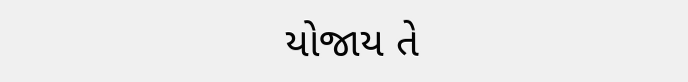યોજાય તે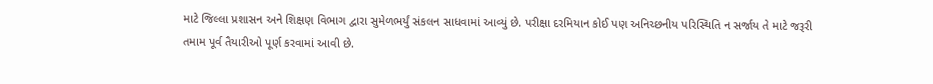માટે જિલ્લા પ્રશાસન અને શિક્ષણ વિભાગ દ્વારા સુમેળભર્યું સંકલન સાધવામાં આવ્યું છે. પરીક્ષા દરમિયાન કોઈ પણ અનિચ્છનીય પરિસ્થિતિ ન સર્જાય તે માટે જરૂરી તમામ પૂર્વ તૈયારીઓ પૂર્ણ કરવામાં આવી છે.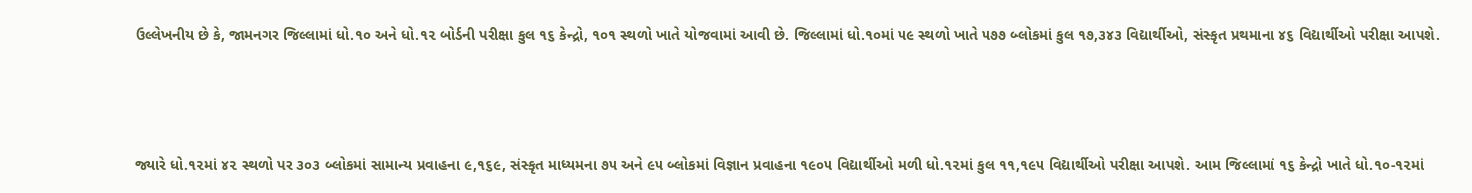ઉલ્લેખનીય છે કે, જામનગર જિલ્લામાં ધો.૧૦ અને ધો.૧૨ બોર્ડની પરીક્ષા કુલ ૧૬ કેન્દ્રો, ૧૦૧ સ્થળો ખાતે યોજવામાં આવી છે. જિલ્લામાં ધો.૧૦માં ૫૯ સ્થળો ખાતે ૫૭૭ બ્લોકમાં કુલ ૧૭,૩૪૩ વિદ્યાર્થીઓ, સંસ્કૃત પ્રથમાના ૪૬ વિદ્યાર્થીઓ પરીક્ષા આપશે.



જ્યારે ધો.૧૨માં ૪૨ સ્થળો પર ૩૦૩ બ્લોકમાં સામાન્ય પ્રવાહના ૯,૧૬૯, સંસ્કૃત માધ્યમના ૭૫ અને ૯૫ બ્લોકમાં વિજ્ઞાન પ્રવાહના ૧૯૦૫ વિદ્યાર્થીઓ મળી ધો.૧૨માં કુલ ૧૧,૧૯૫ વિદ્યાર્થીઓ પરીક્ષા આપશે. આમ જિલ્લામાં ૧૬ કેન્દ્રો ખાતે ધો.૧૦-૧૨માં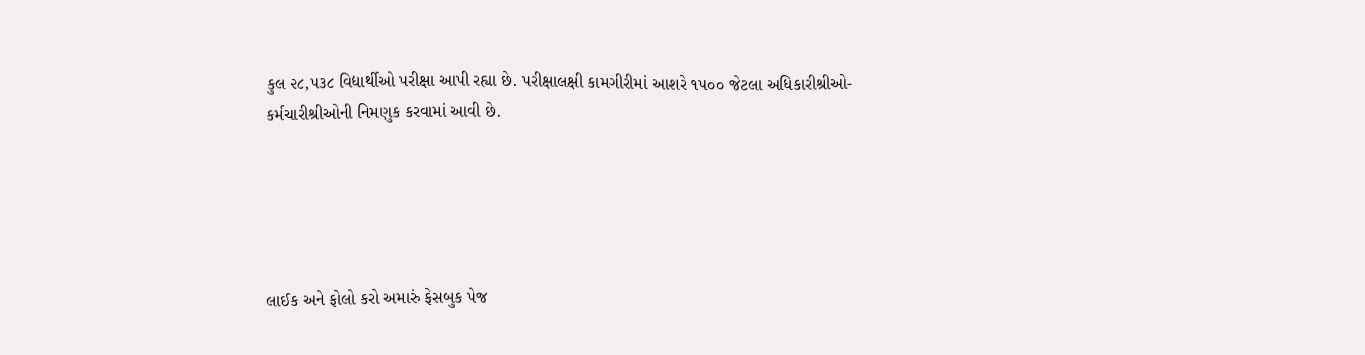કુલ ૨૮,૫૩૮ વિદ્યાર્થીઓ પરીક્ષા આપી રહ્યા છે. પરીક્ષાલક્ષી કામગીરીમાં આશરે ૧૫૦૦ જેટલા અધિકારીશ્રીઓ-કર્મચારીશ્રીઓની નિમણુક કરવામાં આવી છે.





લાઈક અને ફોલો કરો અમારું ફેસબુક પેજ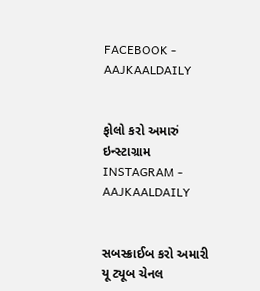FACEBOOK - AAJKAALDAILY


ફોલો કરો અમારું ઇન્સ્ટાગ્રામ INSTAGRAM - AAJKAALDAILY


સબસ્ક્રાઈબ કરો અમારી યૂ ટ્યૂબ ચેનલ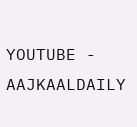YOUTUBE - AAJKAALDAILY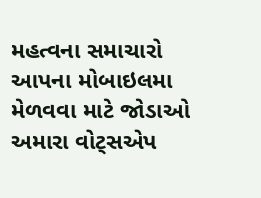મહત્વના સમાચારો આપના મોબાઇલમા મેળવવા માટે જોડાઓ અમારા વોટ્સએપ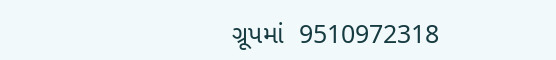ગ્રૂપમાં  9510972318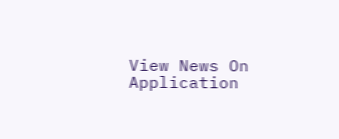View News On Application